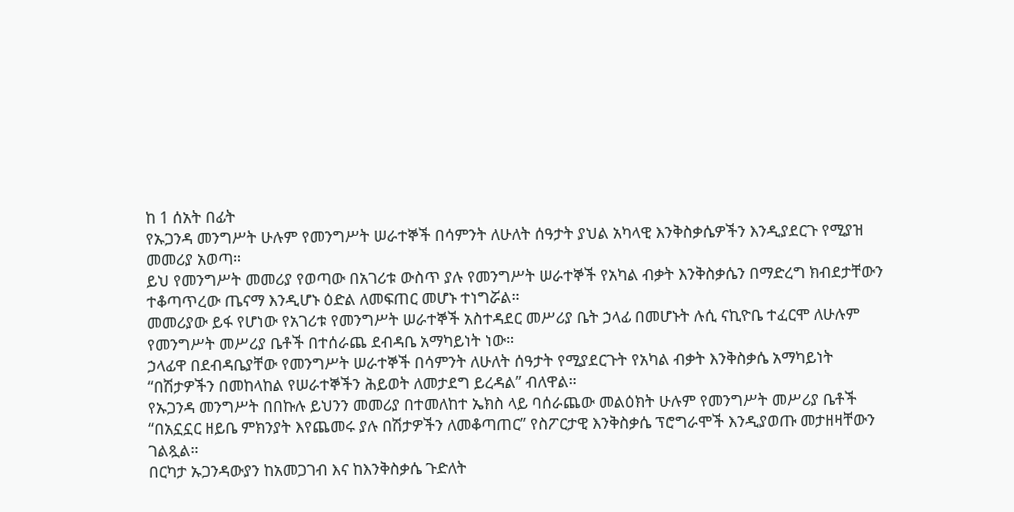ከ 1 ሰአት በፊት
የኡጋንዳ መንግሥት ሁሉም የመንግሥት ሠራተኞች በሳምንት ለሁለት ሰዓታት ያህል አካላዊ እንቅስቃሴዎችን እንዲያደርጉ የሚያዝ መመሪያ አወጣ።
ይህ የመንግሥት መመሪያ የወጣው በአገሪቱ ውስጥ ያሉ የመንግሥት ሠራተኞች የአካል ብቃት እንቅስቃሴን በማድረግ ክብደታቸውን ተቆጣጥረው ጤናማ እንዲሆኑ ዕድል ለመፍጠር መሆኑ ተነግሯል።
መመሪያው ይፋ የሆነው የአገሪቱ የመንግሥት ሠራተኞች አስተዳደር መሥሪያ ቤት ኃላፊ በመሆኑት ሉሲ ናኪዮቤ ተፈርሞ ለሁሉም የመንግሥት መሥሪያ ቤቶች በተሰራጨ ደብዳቤ አማካይነት ነው።
ኃላፊዋ በደብዳቤያቸው የመንግሥት ሠራተኞች በሳምንት ለሁለት ሰዓታት የሚያደርጉት የአካል ብቃት እንቅስቃሴ አማካይነት “በሽታዎችን በመከላከል የሠራተኞችን ሕይወት ለመታደግ ይረዳል” ብለዋል።
የኡጋንዳ መንግሥት በበኩሉ ይህንን መመሪያ በተመለከተ ኤክስ ላይ ባሰራጨው መልዕክት ሁሉም የመንግሥት መሥሪያ ቤቶች “በአኗኗር ዘይቤ ምክንያት እየጨመሩ ያሉ በሽታዎችን ለመቆጣጠር” የስፖርታዊ እንቅስቃሴ ፕሮግራሞች እንዲያወጡ መታዘዛቸውን ገልጿል።
በርካታ ኡጋንዳውያን ከአመጋገብ እና ከእንቅስቃሴ ጉድለት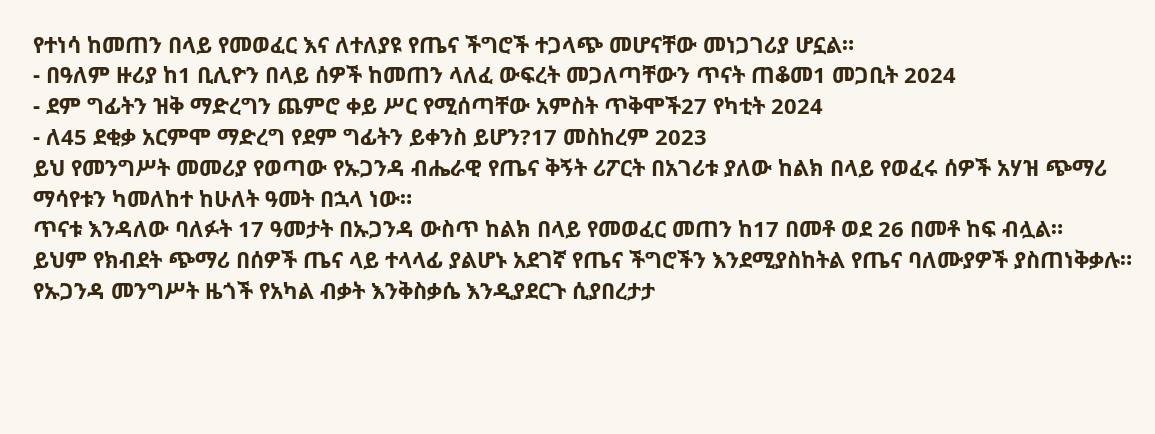የተነሳ ከመጠን በላይ የመወፈር እና ለተለያዩ የጤና ችግሮች ተጋላጭ መሆናቸው መነጋገሪያ ሆኗል።
- በዓለም ዙሪያ ከ1 ቢሊዮን በላይ ሰዎች ከመጠን ላለፈ ውፍረት መጋለጣቸውን ጥናት ጠቆመ1 መጋቢት 2024
- ደም ግፊትን ዝቅ ማድረግን ጨምሮ ቀይ ሥር የሚሰጣቸው አምስት ጥቅሞች27 የካቲት 2024
- ለ45 ደቂቃ አርምሞ ማድረግ የደም ግፊትን ይቀንስ ይሆን?17 መስከረም 2023
ይህ የመንግሥት መመሪያ የወጣው የኡጋንዳ ብሔራዊ የጤና ቅኝት ሪፖርት በአገሪቱ ያለው ከልክ በላይ የወፈሩ ሰዎች አሃዝ ጭማሪ ማሳየቱን ካመለከተ ከሁለት ዓመት በኋላ ነው።
ጥናቱ እንዳለው ባለፉት 17 ዓመታት በኡጋንዳ ውስጥ ከልክ በላይ የመወፈር መጠን ከ17 በመቶ ወደ 26 በመቶ ከፍ ብሏል።
ይህም የክብደት ጭማሪ በሰዎች ጤና ላይ ተላላፊ ያልሆኑ አደገኛ የጤና ችግሮችን እንደሚያስከትል የጤና ባለሙያዎች ያስጠነቅቃሉ።
የኡጋንዳ መንግሥት ዜጎች የአካል ብቃት እንቅስቃሴ እንዲያደርጉ ሲያበረታታ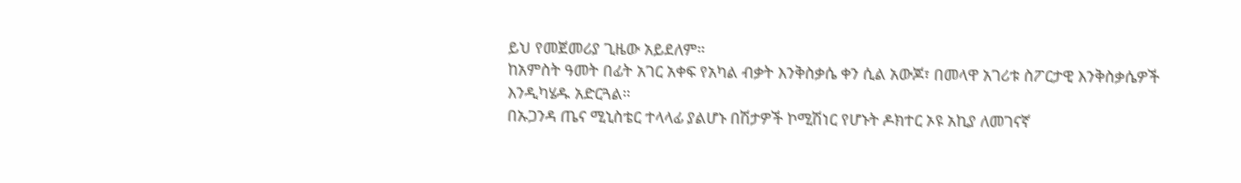ይህ የመጀመሪያ ጊዜው አይደለም።
ከአምስት ዓመት በፊት አገር አቀፍ የአካል ብቃት እንቅስቃሴ ቀን ሲል አውጆ፣ በመላዋ አገሪቱ ስፖርታዊ እንቅስቃሴዎች እንዲካሄዱ አድርጓል።
በኡጋንዳ ጤና ሚኒስቴር ተላላፊ ያልሆኑ በሽታዎች ኮሚሽነር የሆኑት ዶክተር ኦዩ አኪያ ለመገናኛ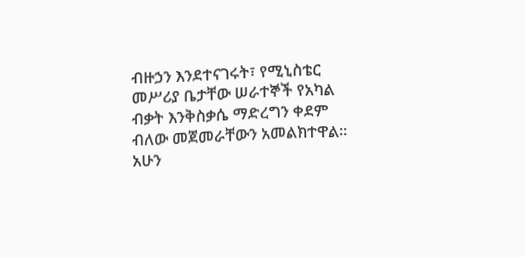ብዙኃን እንደተናገሩት፣ የሚኒስቴር መሥሪያ ቤታቸው ሠራተኞች የአካል ብቃት እንቅስቃሴ ማድረግን ቀደም ብለው መጀመራቸውን አመልክተዋል።
አሁን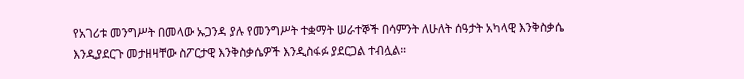የአገሪቱ መንግሥት በመላው ኡጋንዳ ያሉ የመንግሥት ተቋማት ሠራተኞች በሳምንት ለሁለት ሰዓታት አካላዊ እንቅስቃሴ እንዲያደርጉ መታዘዛቸው ስፖርታዊ እንቅስቃሴዎች እንዲስፋፉ ያደርጋል ተብሏል።